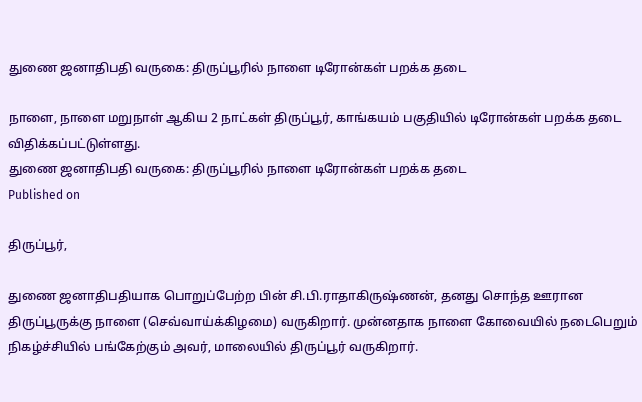துணை ஜனாதிபதி வருகை: திருப்பூரில் நாளை டிரோன்கள் பறக்க தடை

நாளை, நாளை மறுநாள் ஆகிய 2 நாட்கள் திருப்பூர், காங்கயம் பகுதியில் டிரோன்கள் பறக்க தடை விதிக்கப்பட்டுள்ளது.
துணை ஜனாதிபதி வருகை: திருப்பூரில் நாளை டிரோன்கள் பறக்க தடை
Published on

திருப்பூர்,

துணை ஜனாதிபதியாக பொறுப்பேற்ற பின் சி.பி.ராதாகிருஷ்ணன், தனது சொந்த ஊரான திருப்பூருக்கு நாளை (செவ்வாய்க்கிழமை) வருகிறார். முன்னதாக நாளை கோவையில் நடைபெறும் நிகழ்ச்சியில் பங்கேற்கும் அவர், மாலையில் திருப்பூர் வருகிறார்.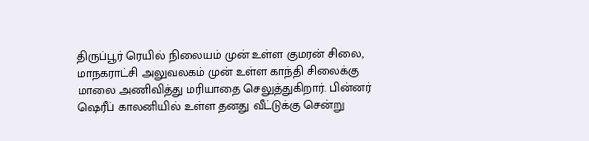திருப்பூர் ரெயில் நிலையம் முன் உள்ள குமரன் சிலை, மாநகராட்சி அலுவலகம் முன் உள்ள காந்தி சிலைக்கு மாலை அணிவித்து மரியாதை செலுத்துகிறார். பின்னர் ஷெரீப் காலனியில் உள்ள தனது வீட்டுக்கு சென்று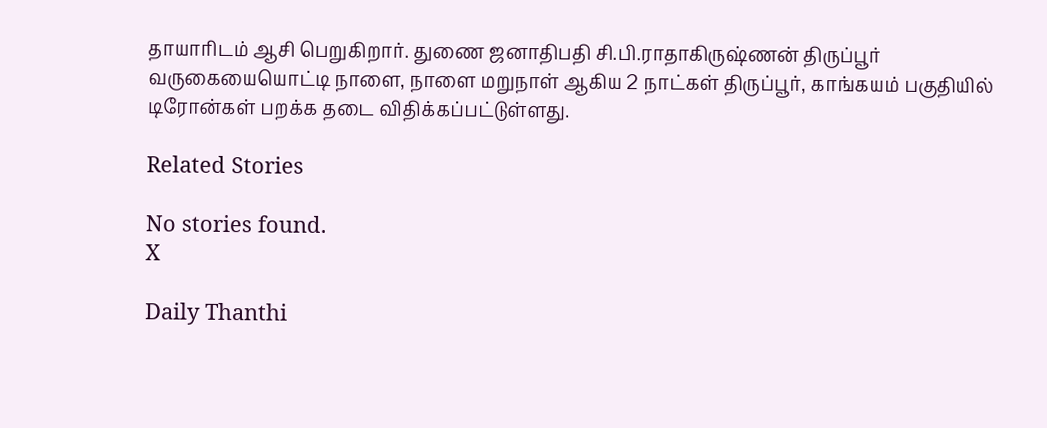தாயாரிடம் ஆசி பெறுகிறார். துணை ஜனாதிபதி சி.பி.ராதாகிருஷ்ணன் திருப்பூர் வருகையையொட்டி நாளை, நாளை மறுநாள் ஆகிய 2 நாட்கள் திருப்பூர், காங்கயம் பகுதியில் டிரோன்கள் பறக்க தடை விதிக்கப்பட்டுள்ளது.

Related Stories

No stories found.
X

Daily Thanthi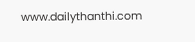www.dailythanthi.com